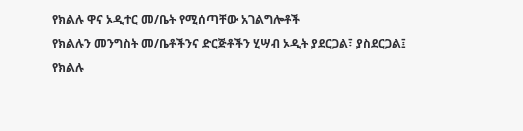የክልሉ ዋና ኦዲተር መ/ቤት የሚሰጣቸው አገልግሎቶች
የክልሉን መንግስት መ/ቤቶችንና ድርጅቶችን ሂሣብ ኦዲት ያደርጋል፣ ያስደርጋል፤
የክልሉ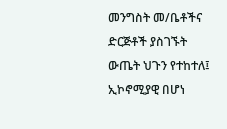መንግስት መ/ቤቶችና ድርጅቶች ያስገኙት ውጤት ህጉን የተከተለ፤ ኢኮኖሚያዊ በሆነ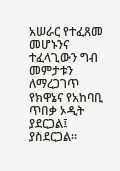አሠራር የተፈጸመ መሆኑንና ተፈላጊውን ግብ መምታቱን ለማረጋገጥ የክዋኔና የአከባቢ ጥበቃ ኦዲት ያደርጋል፤ ያስደርጋል፡፡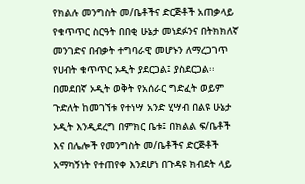የክልሉ መንግስት መ/ቤቶችና ድርጅቶች አጠቃላይ የቁጥጥር ስርዓት በበቂ ሁኔታ መነደፉንና በትክክለኛ መንገድና በብቃት ተግባራዊ መሆኑን ለማረጋገጥ የሀብት ቁጥጥር ኦዲት ያደርጋል፤ ያስደርጋል፡፡
በመደበኛ ኦዲት ወቅት የአሰራር ግድፈት ወይም ጉድለት ከመገኘቱ የተነሣ አንድ ሂሣብ በልዩ ሁኔታ ኦዲት እንዲደረግ በምክር ቤቱ፤ በክልል ፍ/ቤቶች እና በሌሎች የመንግስት መ/ቤቶችና ድርጅቶች አማካኝነት የተጠየቀ እንደሆነ በጉዳዩ ክብደት ላይ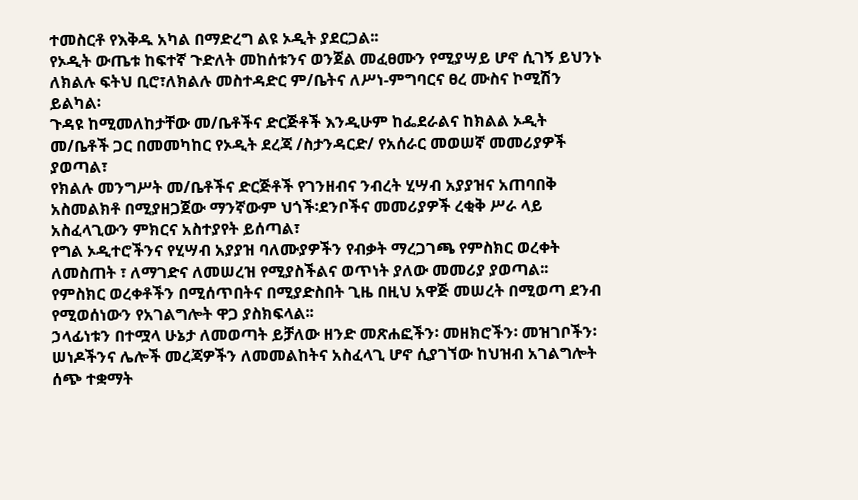ተመስርቶ የእቅዱ አካል በማድረግ ልዩ ኦዲት ያደርጋል፡፡
የኦዲት ውጤቱ ከፍተኛ ጉድለት መከሰቱንና ወንጀል መፈፀሙን የሚያሣይ ሆኖ ሲገኝ ይህንኑ ለክልሉ ፍትህ ቢሮ፣ለክልሉ መስተዳድር ም/ቤትና ለሥነ-ምግባርና ፀረ ሙስና ኮሚሽን ይልካል፡
ጉዳዩ ከሚመለከታቸው መ/ቤቶችና ድርጅቶች እንዲሁም ከፌደራልና ከክልል ኦዲት መ/ቤቶች ጋር በመመካከር የኦዲት ደረጃ /ስታንዳርድ/ የአሰራር መወሠኛ መመሪያዎች ያወጣል፣
የክልሉ መንግሥት መ/ቤቶችና ድርጅቶች የገንዘብና ንብረት ሂሣብ አያያዝና አጠባበቅ አስመልክቶ በሚያዘጋጀው ማንኛውም ህጎች፡ደንቦችና መመሪያዎች ረቂቅ ሥራ ላይ አስፈላጊውን ምክርና አስተያየት ይሰጣል፣
የግል ኦዲተሮችንና የሂሣብ አያያዝ ባለሙያዎችን የብቃት ማረጋገጫ የምስክር ወረቀት ለመስጠት ፣ ለማገድና ለመሠረዝ የሚያስችልና ወጥነት ያለው መመሪያ ያወጣል፡፡
የምስክር ወረቀቶችን በሚሰጥበትና በሚያድስበት ጊዜ በዚህ አዋጅ መሠረት በሚወጣ ደንብ የሚወሰነውን የአገልግሎት ዋጋ ያስክፍላል፡፡
ኃላፊነቱን በተሟላ ሁኔታ ለመወጣት ይቻለው ዘንድ መጽሐፎችን፡ መዘክሮችን፡ መዝገቦችን፡ ሠነዶችንና ሌሎች መረጃዎችን ለመመልከትና አስፈላጊ ሆኖ ሲያገኘው ከህዝብ አገልግሎት ሰጭ ተቋማት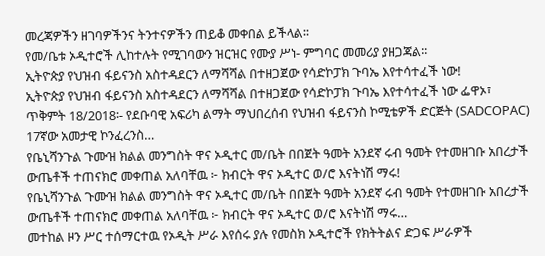መረጃዎችን ዘገባዎችንና ትንተናዎችን ጠይቆ መቀበል ይችላል፡፡
የመ/ቤቱ ኦዲተሮች ሊከተሉት የሚገባውን ዝርዝር የሙያ ሥነ- ምግባር መመሪያ ያዘጋጃል፡፡
ኢትዮጵያ የህዝብ ፋይናንስ አስተዳደርን ለማሻሻል በተዘጋጀው የሳድኮፓክ ጉባኤ እየተሳተፈች ነው!
ኢትዮጵያ የህዝብ ፋይናንስ አስተዳደርን ለማሻሻል በተዘጋጀው የሳድኮፓክ ጉባኤ እየተሳተፈች ነው ፌዋኦ፣ ጥቅምት 18/2018፡- የደቡባዊ አፍሪካ ልማት ማህበረሰብ የህዝብ ፋይናንስ ኮሚቴዎች ድርጅት (SADCOPAC) 17ኛው አመታዊ ኮንፈረንስ…
የቤኒሻንጉል ጉሙዝ ክልል መንግስት ዋና ኦዲተር መ/ቤት በበጀት ዓመት አንደኛ ሩብ ዓመት የተመዘገቡ አበረታች ውጤቶች ተጠናክሮ መቀጠል አለባቸዉ ፦ ክብርት ዋና ኦዲተር ወ/ሮ እናትነሽ ማሩ!
የቤኒሻንጉል ጉሙዝ ክልል መንግስት ዋና ኦዲተር መ/ቤት በበጀት ዓመት አንደኛ ሩብ ዓመት የተመዘገቡ አበረታች ውጤቶች ተጠናክሮ መቀጠል አለባቸዉ ፦ ክብርት ዋና ኦዲተር ወ/ሮ እናትነሽ ማሩ…
መተከል ዞን ሥር ተሰማርተዉ የኦዲት ሥራ እየሰሩ ያሉ የመስክ ኦዲተሮች የክትትልና ድጋፍ ሥራዎች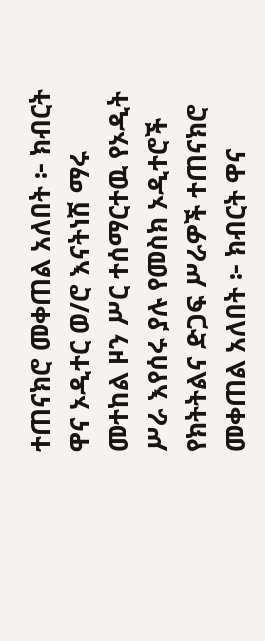ተጠናክሮ መቀጠል አለበት ፦ ክብርት ዋና ኦዲተር ወ/ሮ እናትነሽ ማሩ
መተከል ዞን ሥር ተሰማርተዉ የኦዲት ሥራ እየሰሩ ያሉ የመስክ ኦዲተሮች የክትትልና ድጋፍ ሥራዎች ተጠናክሮ መቀጠል አለበት ፦ ክብርት ዋና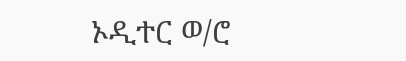ኦዲተር ወ/ሮ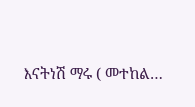እናትነሽ ማሩ ( መተከል…